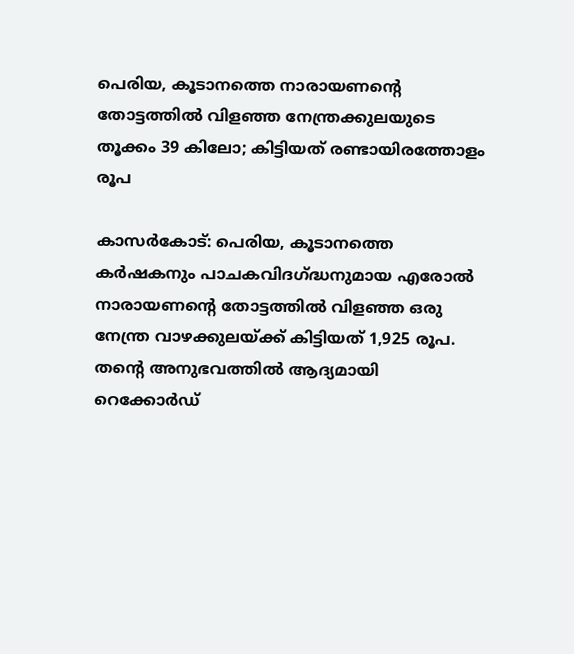പെരിയ, കൂടാനത്തെ നാരായണന്റെ തോട്ടത്തില്‍ വിളഞ്ഞ നേന്ത്രക്കുലയുടെ തൂക്കം 39 കിലോ; കിട്ടിയത് രണ്ടായിരത്തോളം രൂപ

കാസര്‍കോട്: പെരിയ, കൂടാനത്തെ കര്‍ഷകനും പാചകവിദഗ്ദ്ധനുമായ എരോല്‍ നാരായണന്റെ തോട്ടത്തില്‍ വിളഞ്ഞ ഒരു നേന്ത്ര വാഴക്കുലയ്ക്ക് കിട്ടിയത് 1,925 രൂപ. തന്റെ അനുഭവത്തില്‍ ആദ്യമായി റെക്കോര്‍ഡ്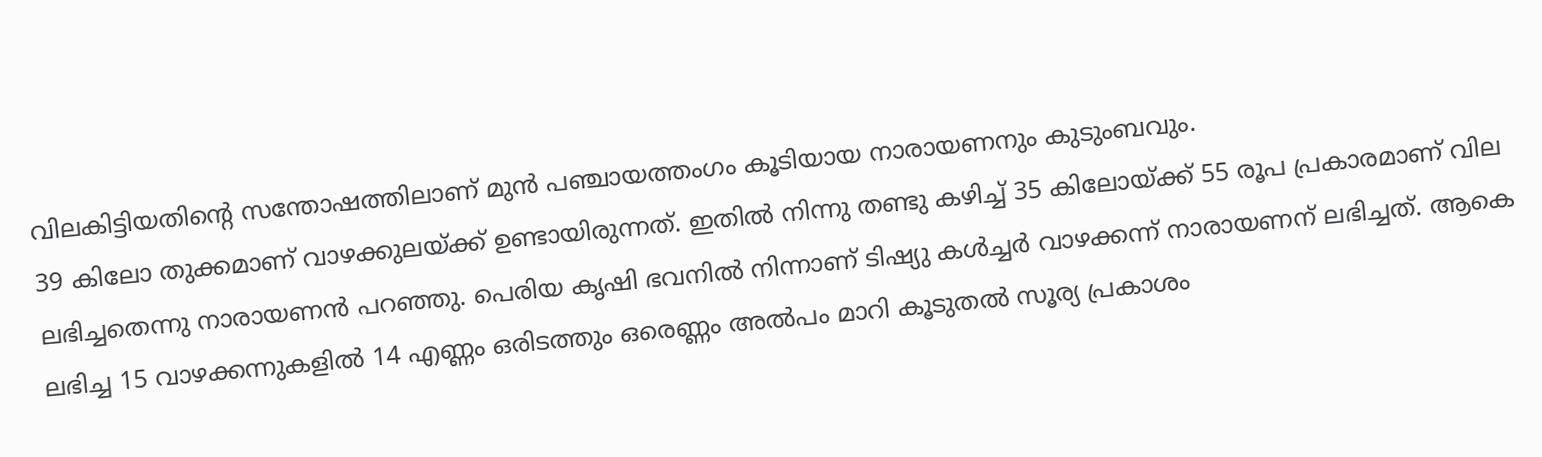വിലകിട്ടിയതിന്റെ സന്തോഷത്തിലാണ് മുന്‍ പഞ്ചായത്തംഗം കൂടിയായ നാരായണനും കുടുംബവും.
39 കിലോ തുക്കമാണ് വാഴക്കുലയ്ക്ക് ഉണ്ടായിരുന്നത്. ഇതില്‍ നിന്നു തണ്ടു കഴിച്ച് 35 കിലോയ്ക്ക് 55 രൂപ പ്രകാരമാണ് വില ലഭിച്ചതെന്നു നാരായണന്‍ പറഞ്ഞു. പെരിയ കൃഷി ഭവനില്‍ നിന്നാണ് ടിഷ്യു കള്‍ച്ചര്‍ വാഴക്കന്ന് നാരായണന് ലഭിച്ചത്. ആകെ ലഭിച്ച 15 വാഴക്കന്നുകളില്‍ 14 എണ്ണം ഒരിടത്തും ഒരെണ്ണം അല്‍പം മാറി കൂടുതല്‍ സൂര്യ പ്രകാശം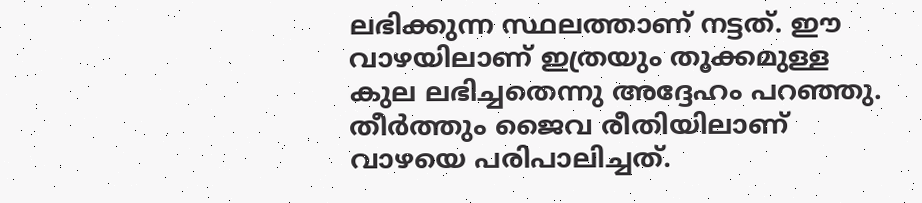ലഭിക്കുന്ന സ്ഥലത്താണ് നട്ടത്. ഈ വാഴയിലാണ് ഇത്രയും തൂക്കമുള്ള കുല ലഭിച്ചതെന്നു അദ്ദേഹം പറഞ്ഞു. തീര്‍ത്തും ജൈവ രീതിയിലാണ് വാഴയെ പരിപാലിച്ചത്.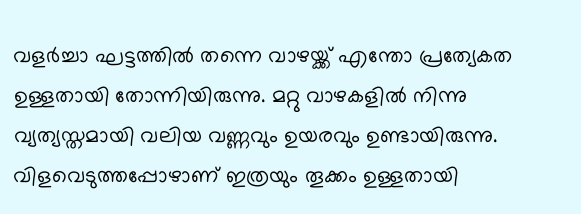വളര്‍ച്ചാ ഘട്ടത്തില്‍ തന്നെ വാഴയ്ക്ക് എന്തോ പ്രത്യേകത ഉള്ളതായി തോന്നിയിരുന്നു. മറ്റു വാഴകളില്‍ നിന്നു വ്യത്യസ്തമായി വലിയ വണ്ണവും ഉയരവും ഉണ്ടായിരുന്നു. വിളവെടുത്തപ്പോഴാണ് ഇത്രയും തൂക്കം ഉള്ളതായി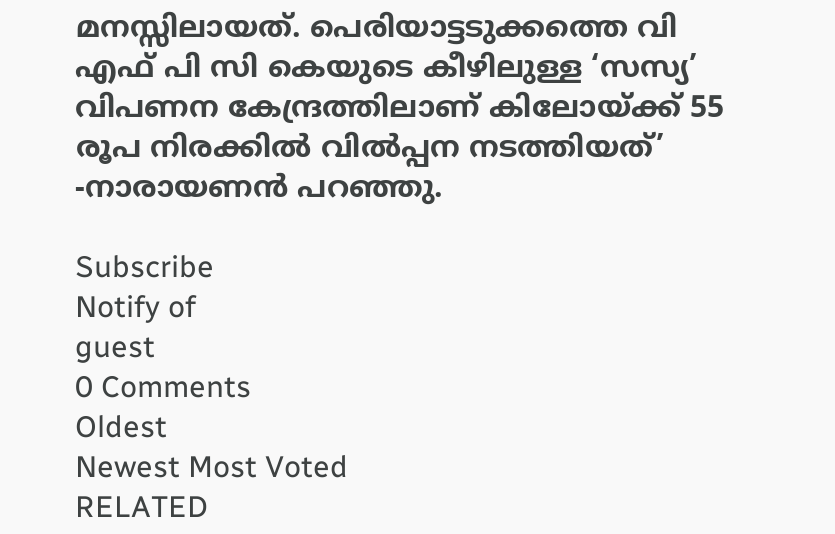മനസ്സിലായത്. പെരിയാട്ടടുക്കത്തെ വി എഫ് പി സി കെയുടെ കീഴിലുള്ള ‘സസ്യ’ വിപണന കേന്ദ്രത്തിലാണ് കിലോയ്ക്ക് 55 രൂപ നിരക്കില്‍ വില്‍പ്പന നടത്തിയത്’ -നാരായണന്‍ പറഞ്ഞു.

Subscribe
Notify of
guest
0 Comments
Oldest
Newest Most Voted
RELATED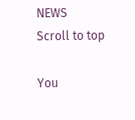NEWS
Scroll to top

You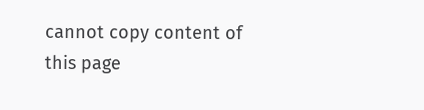cannot copy content of this page